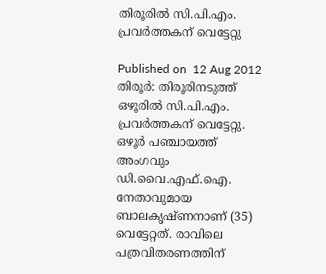തിരൂരില്‍ സി.പി.എം. പ്രവര്‍ത്തകന് വെട്ടേറ്റു

Published on  12 Aug 2012
തിരൂര്‍: തിരൂരിനടുത്ത് ഒഴൂരില്‍ സി.പി.എം. പ്രവര്‍ത്തകന് വെട്ടേറ്റു. ഒഴൂര്‍ പഞ്ചായത്ത് അംഗവും ഡി.വൈ.എഫ്.ഐ. നേതാവുമായ ബാലകൃഷ്ണനാണ് (35) വെട്ടേറ്റത്. രാവിലെ പത്രവിതരണത്തിന്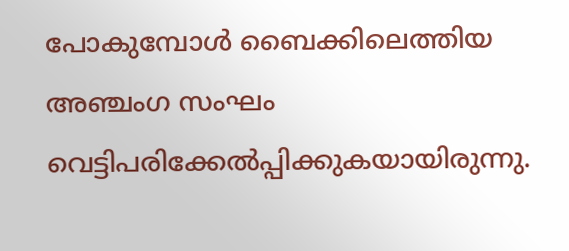പോകുമ്പോള്‍ ബൈക്കിലെത്തിയ അഞ്ചംഗ സംഘം വെട്ടിപരിക്കേല്‍പ്പിക്കുകയായിരുന്നു.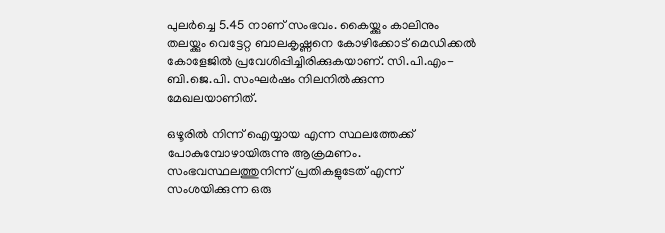പുലര്‍ച്ചെ 5.45 നാണ് സംഭവം. കൈയ്ക്കും കാലിനും തലയ്ക്കും വെട്ടേറ്റ ബാലകൃഷ്ണനെ കോഴിക്കോട് മെഡിക്കല്‍ കോളേജില്‍ പ്രവേശിപ്പിച്ചിരിക്കുകയാണ്. സി.പി.എം-ബി.ജെ.പി. സംഘര്‍ഷം നിലനില്‍ക്കുന്ന മേഖലയാണിത്.

ഒഴൂരില്‍ നിന്ന് ഐയ്യായ എന്ന സ്ഥലത്തേക്ക് പോകുമ്പോഴായിരുന്നു ആക്രമണം. സംഭവസ്ഥലത്തുനിന്ന് പ്രതികളുടേത് എന്ന് സംശയിക്കുന്ന ഒരു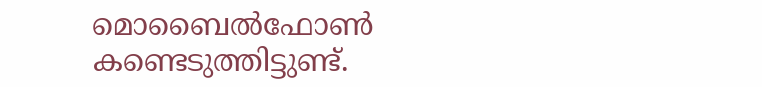മൊബൈല്‍ഫോണ്‍ കണ്ടെടുത്തിട്ടുണ്ട്.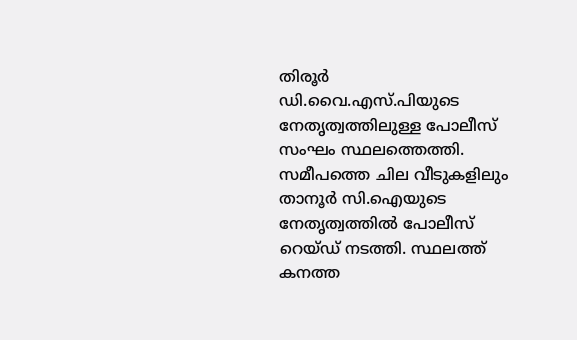തിരൂര്‍ ഡി.വൈ.എസ്.പിയുടെ നേതൃത്വത്തിലുള്ള പോലീസ് സംഘം സ്ഥലത്തെത്തി. സമീപത്തെ ചില വീടുകളിലും താനൂര്‍ സി.ഐയുടെ നേതൃത്വത്തില്‍ പോലീസ് റെയ്ഡ് നടത്തി. സ്ഥലത്ത് കനത്ത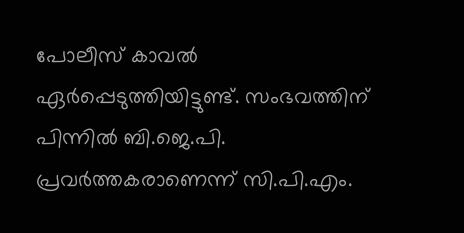പോലീസ് കാവല്‍ ഏര്‍പ്പെടുത്തിയിട്ടുണ്ട്. സംഭവത്തിന് പിന്നില്‍ ബി.ജെ.പി. പ്രവര്‍ത്തകരാണെന്ന് സി.പി.എം.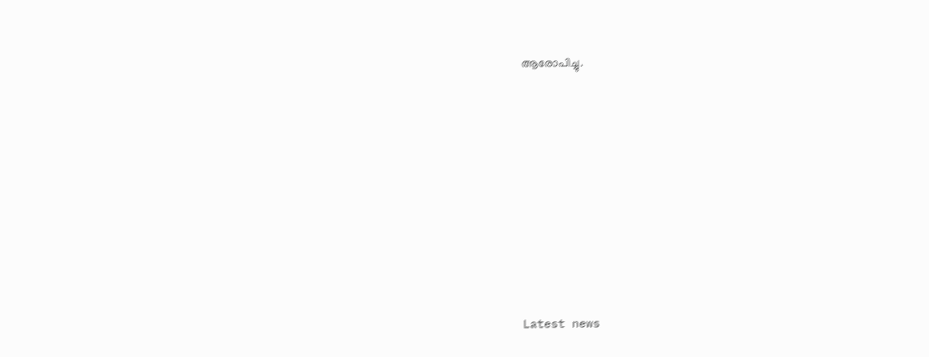ആരോപിച്ചു.











Latest news